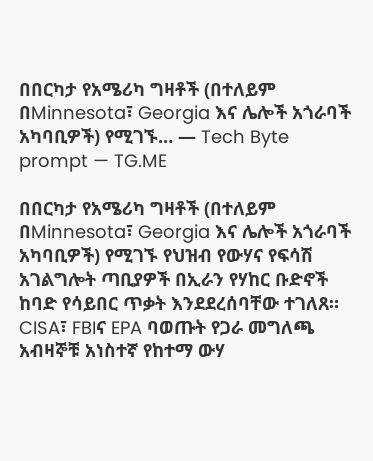በበርካታ የአሜሪካ ግዛቶች (በተለይም በMinnesota፣ Georgia እና ሌሎች አጎራባች አካባቢዎች) የሚገኙ… — Tech Byte prompt — TG.ME

በበርካታ የአሜሪካ ግዛቶች (በተለይም በMinnesota፣ Georgia እና ሌሎች አጎራባች አካባቢዎች) የሚገኙ የህዝብ የውሃና የፍሳሽ አገልግሎት ጣቢያዎች በኢራን የሃከር ቡድኖች ከባድ የሳይበር ጥቃት እንደደረሰባቸው ተገለጸ።
CISA፣ FBIና EPA ባወጡት የጋራ መግለጫ  አብዛኞቹ አነስተኛ የከተማ ውሃ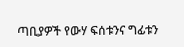ጣቢያዎች የውሃ ፍሰቱንና ግፊቱን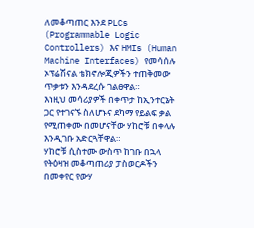ለመቆጣጠር እንደ PLCs (Programmable Logic Controllers) እና HMIs (Human Machine Interfaces) የመሳሰሉ ኦፕሬሽናል ቴክኖሎጂዎችን ተጠቅመው ጥቃቱን እንዳደረሱ ገልፀዋል።
እነዚህ መሳሪያዎች በቀጥታ ከኢንተርኔት ጋር የተገናኙ ስለሆኑና ደካማ የይልፍ ቃል የሚጠቀሙ በመሆናቸው ሃከሮቹ በቀላሉ እንዲገቡ አድርጓቸዋል።
ሃከሮቹ ሲስተሙ ውስጥ ከገቡ በኋላ የትዕዛዝ መቆጣጠሪያ ፓስወርዶችን በመቀየር የውሃ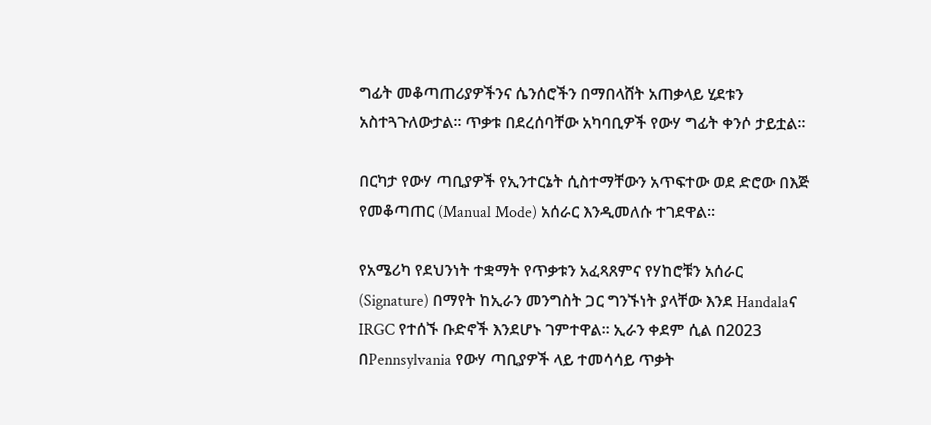ግፊት መቆጣጠሪያዎችንና ሴንሰሮችን በማበላሸት አጠቃላይ ሂደቱን አስተጓጉለውታል። ጥቃቱ በደረሰባቸው አካባቢዎች የውሃ ግፊት ቀንሶ ታይቷል።

በርካታ የውሃ ጣቢያዎች የኢንተርኔት ሲስተማቸውን አጥፍተው ወደ ድሮው በእጅ የመቆጣጠር (Manual Mode) አሰራር እንዲመለሱ ተገደዋል።

የአሜሪካ የደህንነት ተቋማት የጥቃቱን አፈጻጸምና የሃከሮቹን አሰራር (Signature) በማየት ከኢራን መንግስት ጋር ግንኙነት ያላቸው እንደ Handalaና IRGC የተሰኙ ቡድኖች እንደሆኑ ገምተዋል። ኢራን ቀደም ሲል በ2023 በPennsylvania የውሃ ጣቢያዎች ላይ ተመሳሳይ ጥቃት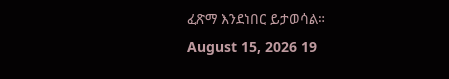ፈጽማ እንደነበር ይታወሳል።
August 15, 2026 19